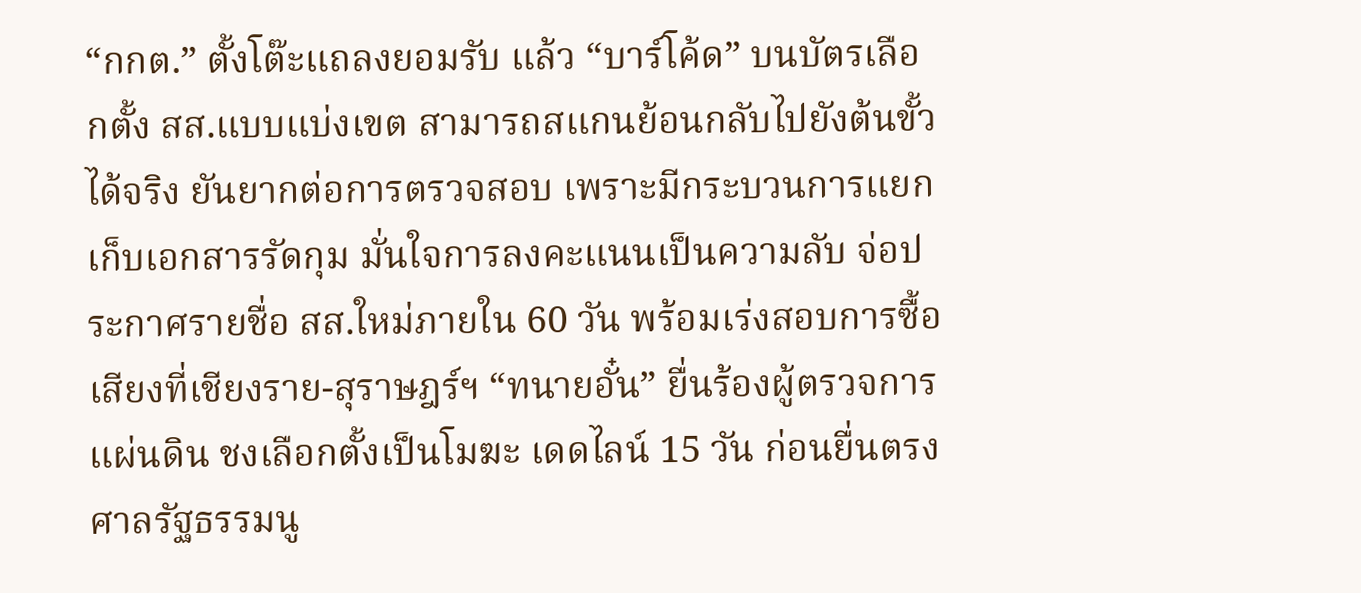“กกต.” ตั้งโต๊ะแถลงยอมรับ แล้ว “บาร์โค้ด” บนบัตรเลือกตั้ง สส.แบบแบ่งเขต สามารถสแกนย้อนกลับไปยังต้นขั้วได้จริง ยันยากต่อการตรวจสอบ เพราะมีกระบวนการแยกเก็บเอกสารรัดกุม มั่นใจการลงคะแนนเป็นความลับ จ่อประกาศรายชื่อ สส.ใหม่ภายใน 60 วัน พร้อมเร่งสอบการซื้อเสียงที่เชียงราย-สุราษฎร์ฯ “ทนายอั๋น” ยื่นร้องผู้ตรวจการแผ่นดิน ชงเลือกตั้งเป็นโมฆะ เดดไลน์ 15 วัน ก่อนยื่นตรงศาลรัฐธรรมนู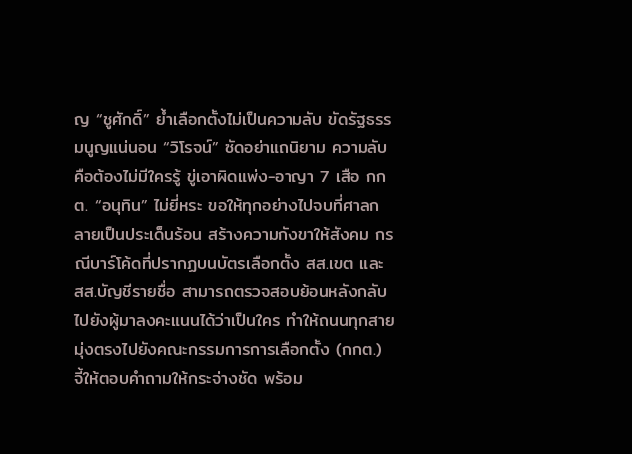ญ “ชูศักดิ์” ย้ำเลือกตั้งไม่เป็นความลับ ขัดรัฐธรรมนูญแน่นอน “วิโรจน์” ซัดอย่าแถนิยาม ความลับคือต้องไม่มีใครรู้ ขู่เอาผิดแพ่ง-อาญา 7 เสือ กกต. “อนุทิน” ไม่ยี่หระ ขอให้ทุกอย่างไปจบที่ศาลกลายเป็นประเด็นร้อน สร้างความกังขาให้สังคม กรณีบาร์โค้ดที่ปรากฏบนบัตรเลือกตั้ง สส.เขต และ สส.บัญชีรายชื่อ สามารถตรวจสอบย้อนหลังกลับไปยังผู้มาลงคะแนนได้ว่าเป็นใคร ทำให้ถนนทุกสายมุ่งตรงไปยังคณะกรรมการการเลือกตั้ง (กกต.) จี้ให้ตอบคำถามให้กระจ่างชัด พร้อม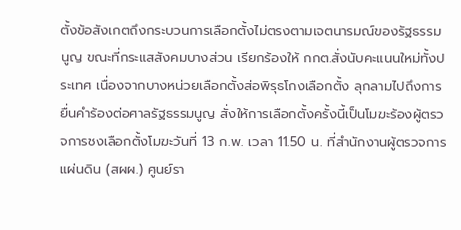ตั้งข้อสังเกตถึงกระบวนการเลือกตั้งไม่ตรงตามเจตนารมณ์ของรัฐธรรมนูญ ขณะที่กระแสสังคมบางส่วน เรียกร้องให้ กกต.สั่งนับคะแนนใหม่ทั้งประเทศ เนื่องจากบางหน่วยเลือกตั้งส่อพิรุธโกงเลือกตั้ง ลุกลามไปถึงการยื่นคำร้องต่อศาลรัฐธรรมนูญ สั่งให้การเลือกตั้งครั้งนี้เป็นโมฆะร้องผู้ตรวจการชงเลือกตั้งโมฆะวันที่ 13 ก.พ. เวลา 11.50 น. ที่สำนักงานผู้ตรวจการแผ่นดิน (สผผ.) ศูนย์รา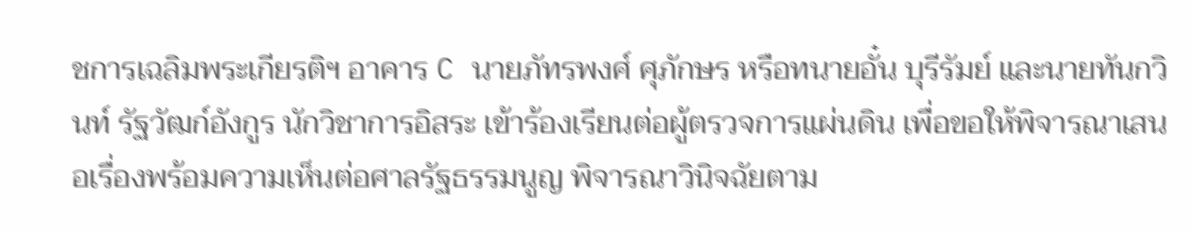ชการเฉลิมพระเกียรติฯ อาคาร C นายภัทรพงศ์ ศุภักษร หรือทนายอั๋น บุรีรัมย์ และนายทันกวินท์ รัฐวัฒก์อังกูร นักวิชาการอิสระ เข้าร้องเรียนต่อผู้ตรวจการแผ่นดิน เพื่อขอให้พิจารณาเสนอเรื่องพร้อมความเห็นต่อศาลรัฐธรรมนูญ พิจารณาวินิจฉัยตาม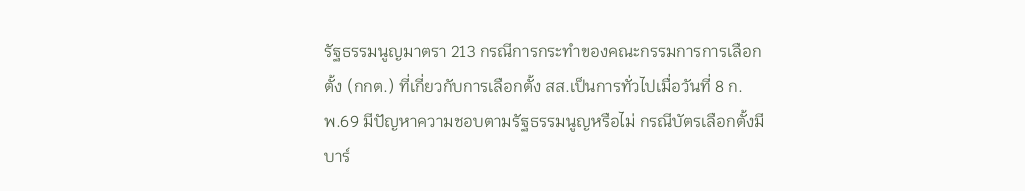รัฐธรรมนูญมาตรา 213 กรณีการกระทำของคณะกรรมการการเลือกตั้ง (กกต.) ที่เกี่ยวกับการเลือกตั้ง สส.เป็นการทั่วไปเมื่อวันที่ 8 ก.พ.69 มีปัญหาความชอบตามรัฐธรรมนูญหรือไม่ กรณีบัตรเลือกตั้งมีบาร์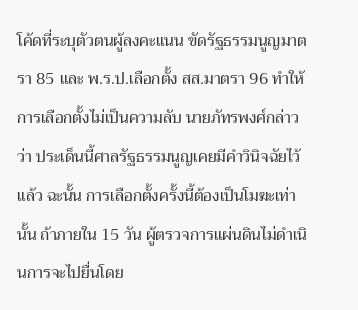โค้ดที่ระบุตัวตนผู้ลงคะแนน ขัดรัฐธรรมนูญมาตรา 85 และ พ.ร.ป.เลือกตั้ง สส.มาตรา 96 ทำให้ การเลือกตั้งไม่เป็นความลับ นายภัทรพงศ์กล่าวว่า ประเด็นนี้ศาลรัฐธรรมนูญเคยมีคำวินิจฉัยไว้แล้ว ฉะนั้น การเลือกตั้งครั้งนี้ต้องเป็นโมฆะเท่านั้น ถ้าภายใน 15 วัน ผู้ตรวจการแผ่นดินไม่ดำเนินการจะไปยื่นโดย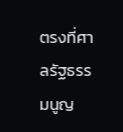ตรงที่ศาลรัฐธรรมนูญ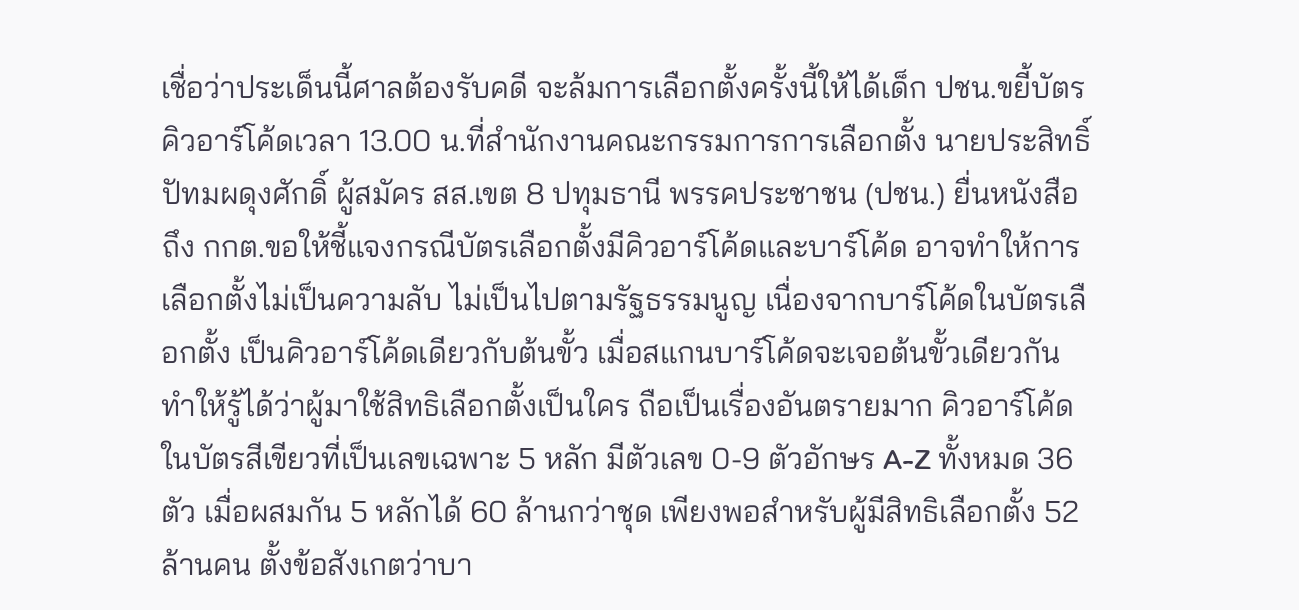เชื่อว่าประเด็นนี้ศาลต้องรับคดี จะล้มการเลือกตั้งครั้งนี้ให้ได้เด็ก ปชน.ขยี้บัตรคิวอาร์โค้ดเวลา 13.00 น.ที่สำนักงานคณะกรรมการการเลือกตั้ง นายประสิทธิ์ ปัทมผดุงศักดิ์ ผู้สมัคร สส.เขต 8 ปทุมธานี พรรคประชาชน (ปชน.) ยื่นหนังสือถึง กกต.ขอให้ชี้แจงกรณีบัตรเลือกตั้งมีคิวอาร์โค้ดและบาร์โค้ด อาจทำให้การเลือกตั้งไม่เป็นความลับ ไม่เป็นไปตามรัฐธรรมนูญ เนื่องจากบาร์โค้ดในบัตรเลือกตั้ง เป็นคิวอาร์โค้ดเดียวกับต้นขั้ว เมื่อสแกนบาร์โค้ดจะเจอต้นขั้วเดียวกัน ทำให้รู้ได้ว่าผู้มาใช้สิทธิเลือกตั้งเป็นใคร ถือเป็นเรื่องอันตรายมาก คิวอาร์โค้ดในบัตรสีเขียวที่เป็นเลขเฉพาะ 5 หลัก มีตัวเลข 0-9 ตัวอักษร A-Z ทั้งหมด 36 ตัว เมื่อผสมกัน 5 หลักได้ 60 ล้านกว่าชุด เพียงพอสำหรับผู้มีสิทธิเลือกตั้ง 52 ล้านคน ตั้งข้อสังเกตว่าบา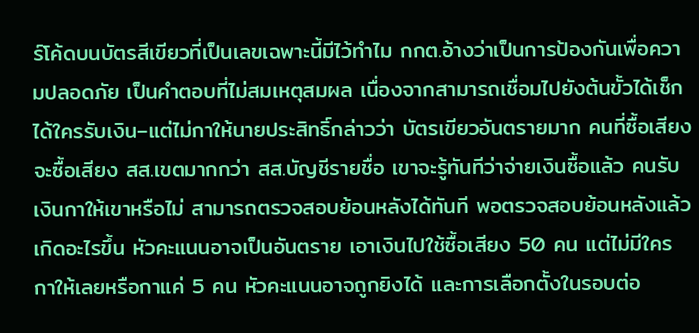ร์โค้ดบนบัตรสีเขียวที่เป็นเลขเฉพาะนี้มีไว้ทำไม กกต.อ้างว่าเป็นการป้องกันเพื่อความปลอดภัย เป็นคำตอบที่ไม่สมเหตุสมผล เนื่องจากสามารถเชื่อมไปยังต้นขั้วได้เช็กได้ใครรับเงิน–แต่ไม่กาให้นายประสิทธิ์กล่าวว่า บัตรเขียวอันตรายมาก คนที่ซื้อเสียงจะซื้อเสียง สส.เขตมากกว่า สส.บัญชีรายชื่อ เขาจะรู้ทันทีว่าจ่ายเงินซื้อแล้ว คนรับเงินกาให้เขาหรือไม่ สามารถตรวจสอบย้อนหลังได้ทันที พอตรวจสอบย้อนหลังแล้วเกิดอะไรขึ้น หัวคะแนนอาจเป็นอันตราย เอาเงินไปใช้ซื้อเสียง 50 คน แต่ไม่มีใครกาให้เลยหรือกาแค่ 5 คน หัวคะแนนอาจถูกยิงได้ และการเลือกตั้งในรอบต่อ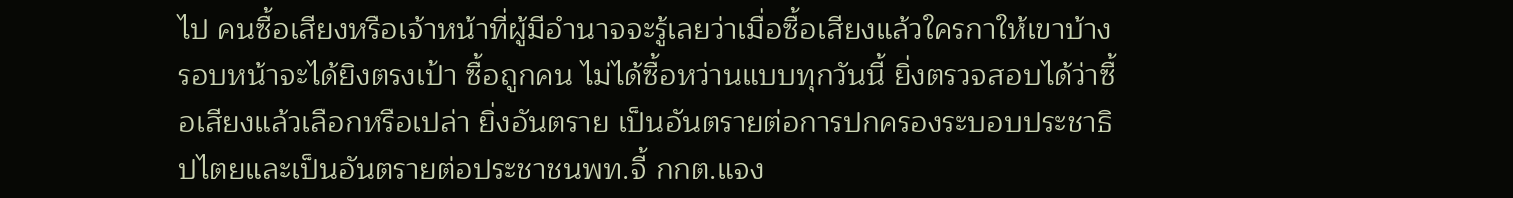ไป คนซื้อเสียงหรือเจ้าหน้าที่ผู้มีอำนาจจะรู้เลยว่าเมื่อซื้อเสียงแล้วใครกาให้เขาบ้าง รอบหน้าจะได้ยิงตรงเป้า ซื้อถูกคน ไม่ได้ซื้อหว่านแบบทุกวันนี้ ยิ่งตรวจสอบได้ว่าซื้อเสียงแล้วเลือกหรือเปล่า ยิ่งอันตราย เป็นอันตรายต่อการปกครองระบอบประชาธิปไตยและเป็นอันตรายต่อประชาชนพท.จี้ กกต.แจง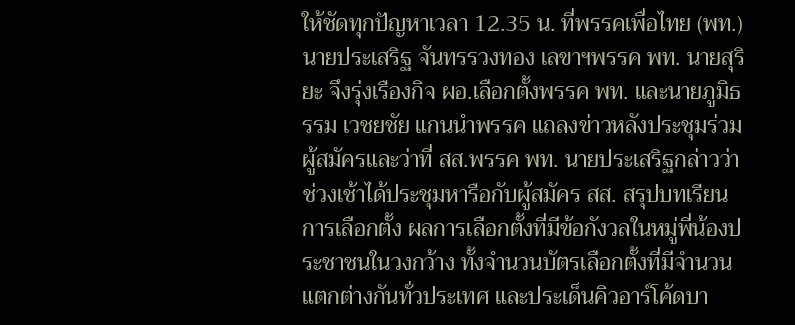ให้ชัดทุกปัญหาเวลา 12.35 น. ที่พรรคเพื่อไทย (พท.) นายประเสริฐ จันทรรวงทอง เลขาฯพรรค พท. นายสุริยะ จึงรุ่งเรืองกิจ ผอ.เลือกตั้งพรรค พท. และนายภูมิธรรม เวชยชัย แกนนำพรรค แถลงข่าวหลังประชุมร่วมผู้สมัครและว่าที่ สส.พรรค พท. นายประเสริฐกล่าวว่า ช่วงเช้าได้ประชุมหารือกับผู้สมัคร สส. สรุปบทเรียนการเลือกตั้ง ผลการเลือกตั้งที่มีข้อกังวลในหมู่พี่น้องประชาชนในวงกว้าง ทั้งจำนวนบัตรเลือกตั้งที่มีจำนวนแตกต่างกันทั่วประเทศ และประเด็นคิวอาร์โค้ดบา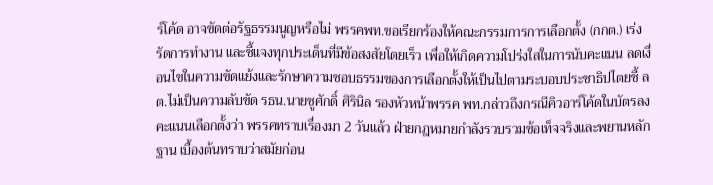ร์โค้ด อาจขัดต่อรัฐธรรมนูญหรือไม่ พรรคพท.ขอเรียกร้องให้คณะกรรมการการเลือกตั้ง (กกต.) เร่งรัดการทำงาน และชี้แจงทุกประเด็นที่มีข้อสงสัยโดยเร็ว เพื่อให้เกิดความโปร่งใสในการนับคะแนน ลดเงื่อนไขในความขัดแย้งและรักษาความชอบธรรมของการเลือกตั้งให้เป็นไปตามระบอบประชาธิปไตยชี้ ลต.ไม่เป็นความลับขัด รธน.นายชูศักดิ์ ศิรินิล รองหัวหน้าพรรค พท.กล่าวถึงกรณีคิวอาร์โค้ดในบัตรลงคะแนนเลือกตั้งว่า พรรคทราบเรื่องมา 2 วันแล้ว ฝ่ายกฎหมายกำลังรวบรวมข้อเท็จจริงและพยานหลักฐาน เบื้องต้นทราบว่าสมัยก่อน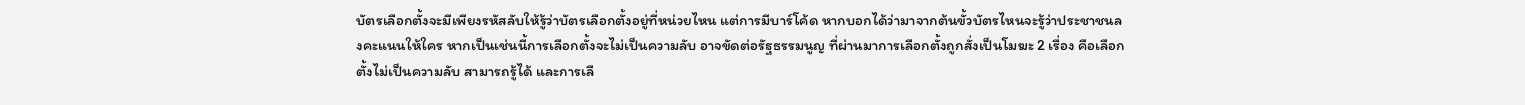บัตรเลือกตั้งจะมีเพียงรหัสลับให้รู้ว่าบัตรเลือกตั้งอยู่ที่หน่วยไหน แต่การมีบาร์โค้ด หากบอกได้ว่ามาจากต้นขั้วบัตรไหนจะรู้ว่าประชาชนลงคะแนนให้ใคร หากเป็นเช่นนี้การเลือกตั้งจะไม่เป็นความลับ อาจขัดต่อรัฐธรรมนูญ ที่ผ่านมาการเลือกตั้งถูกสั่งเป็นโมฆะ 2 เรื่อง คือเลือกตั้งไม่เป็นความลับ สามารถรู้ได้ และการเลื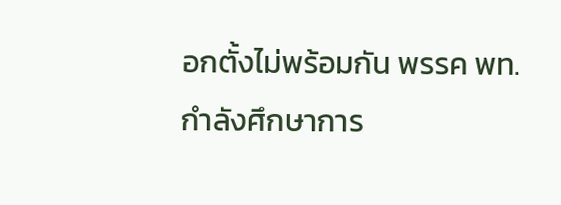อกตั้งไม่พร้อมกัน พรรค พท.กำลังศึกษาการ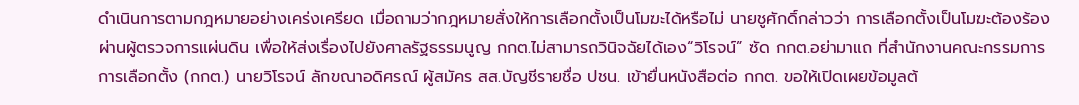ดำเนินการตามกฎหมายอย่างเคร่งเครียด เมื่อถามว่ากฎหมายสั่งให้การเลือกตั้งเป็นโมฆะได้หรือไม่ นายชูศักดิ์กล่าวว่า การเลือกตั้งเป็นโมฆะต้องร้องผ่านผู้ตรวจการแผ่นดิน เพื่อให้ส่งเรื่องไปยังศาลรัฐธรรมนูญ กกต.ไม่สามารถวินิจฉัยได้เอง“วิโรจน์” ซัด กกต.อย่ามาแถ ที่สำนักงานคณะกรรมการการเลือกตั้ง (กกต.) นายวิโรจน์ ลักขณาอดิศรณ์ ผู้สมัคร สส.บัญชีรายชื่อ ปชน. เข้ายื่นหนังสือต่อ กกต. ขอให้เปิดเผยข้อมูลต้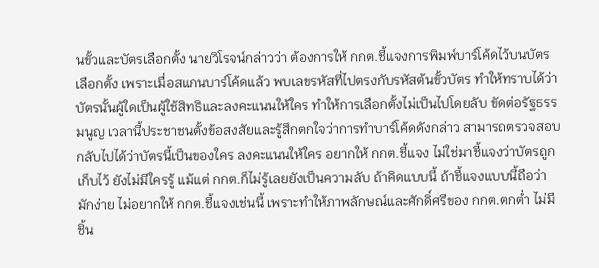นขั้วและบัตรเลือกตั้ง นายวิโรจน์กล่าวว่า ต้องการให้ กกต.ชี้แจงการพิมพ์บาร์โค้ดไว้บนบัตรเลือกตั้ง เพราะเมื่อสแกนบาร์โค้ดแล้ว พบเลขรหัสที่ไปตรงกับรหัสต้นขั้วบัตร ทำให้ทราบได้ว่าบัตรนั้นผู้ใดเป็นผู้ใช้สิทธิและลงคะแนนให้ใคร ทำให้การเลือกตั้งไม่เป็นไปโดยลับ ขัดต่อรัฐธรรมนูญ เวลานี้ประชาชนตั้งข้อสงสัยและรู้สึกตกใจว่าการทำบาร์โค้ดดังกล่าว สามารถตรวจสอบกลับไปได้ว่าบัตรนี้เป็นของใคร ลงคะแนนให้ใคร อยากให้ กกต.ชี้แจง ไม่ใช่มาชี้แจงว่าบัตรถูกเก็บไว้ ยังไม่มีใครรู้ แม้แต่ กกต.ก็ไม่รู้เลยยังเป็นความลับ ถ้าคิดแบบนี้ ถ้าชี้แจงแบบนี้ถือว่ามักง่าย ไม่อยากให้ กกต.ชี้แจงเช่นนี้ เพราะทำให้ภาพลักษณ์และศักดิ์ศรีของ กกต.ตกต่ำ ไม่มีชิ้น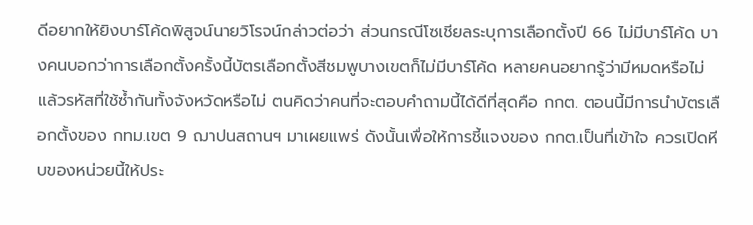ดีอยากให้ยิงบาร์โค้ดพิสูจน์นายวิโรจน์กล่าวต่อว่า ส่วนกรณีโซเชียลระบุการเลือกตั้งปี 66 ไม่มีบาร์โค้ด บางคนบอกว่าการเลือกตั้งครั้งนี้บัตรเลือกตั้งสีชมพูบางเขตก็ไม่มีบาร์โค้ด หลายคนอยากรู้ว่ามีหมดหรือไม่ แล้วรหัสที่ใช้ซ้ำกันทั้งจังหวัดหรือไม่ ตนคิดว่าคนที่จะตอบคำถามนี้ได้ดีที่สุดคือ กกต. ตอนนี้มีการนำบัตรเลือกตั้งของ กทม.เขต 9 ฌาปนสถานฯ มาเผยแพร่ ดังนั้นเพื่อให้การชี้แจงของ กกต.เป็นที่เข้าใจ ควรเปิดหีบของหน่วยนี้ให้ประ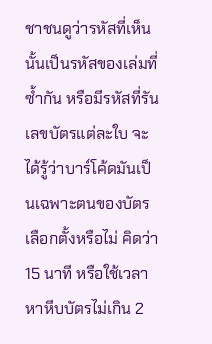ชาชนดูว่ารหัสที่เห็นนั้นเป็นรหัสของเล่มที่ซ้ำกัน หรือมีรหัสที่รันเลขบัตรแต่ละใบ จะได้รู้ว่าบาร์โค้ดมันเป็นเฉพาะตนของบัตรเลือกตั้งหรือไม่ คิดว่า 15 นาที หรือใช้เวลาหาหีบบัตรไม่เกิน 2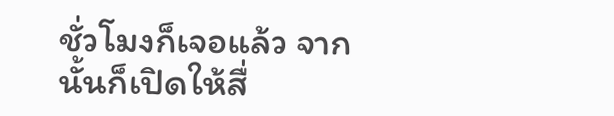ชั่วโมงก็เจอแล้ว จากนั้นก็เปิดให้สื่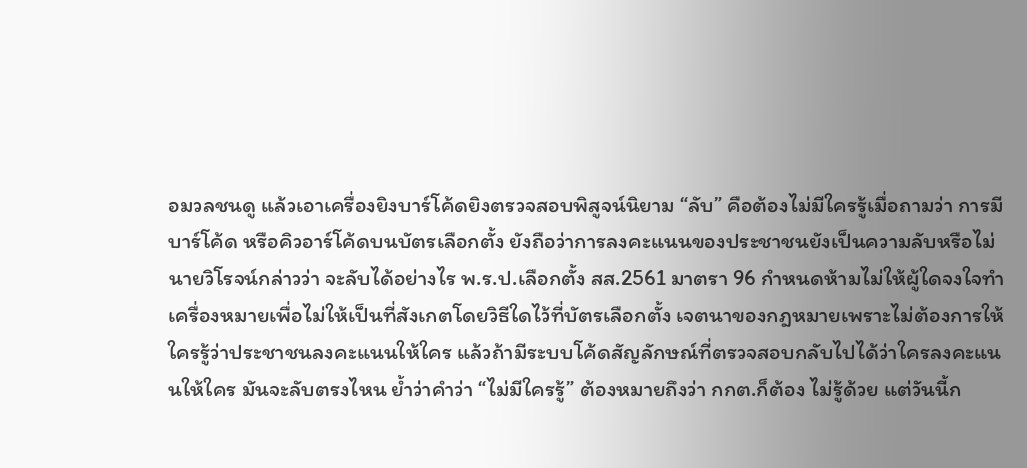อมวลชนดู แล้วเอาเครื่องยิงบาร์โค้ดยิงตรวจสอบพิสูจน์นิยาม “ลับ” คือต้องไม่มีใครรู้เมื่อถามว่า การมีบาร์โค้ด หรือคิวอาร์โค้ดบนบัตรเลือกตั้ง ยังถือว่าการลงคะแนนของประชาชนยังเป็นความลับหรือไม่ นายวิโรจน์กล่าวว่า จะลับได้อย่างไร พ.ร.ป.เลือกตั้ง สส.2561 มาตรา 96 กำหนดห้ามไม่ให้ผู้ใดจงใจทำเครื่องหมายเพื่อไม่ให้เป็นที่สังเกตโดยวิธีใดไว้ที่บัตรเลือกตั้ง เจตนาของกฎหมายเพราะไม่ต้องการให้ใครรู้ว่าประชาชนลงคะแนนให้ใคร แล้วถ้ามีระบบโค้ดสัญลักษณ์ที่ตรวจสอบกลับไปได้ว่าใครลงคะแนนให้ใคร มันจะลับตรงไหน ย้ำว่าคำว่า “ไม่มีใครรู้” ต้องหมายถึงว่า กกต.ก็ต้อง ไม่รู้ด้วย แต่วันนี้ก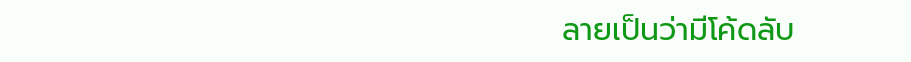ลายเป็นว่ามีโค้ดลับ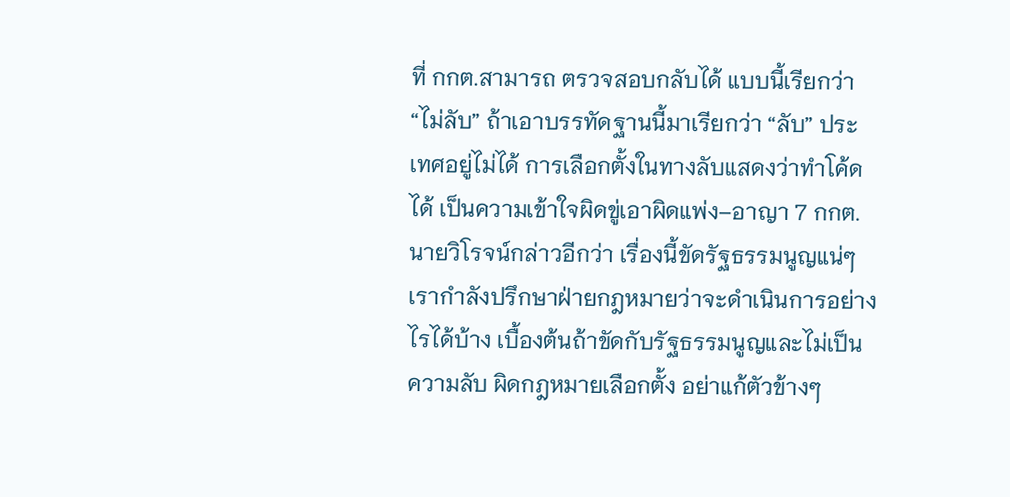ที่ กกต.สามารถ ตรวจสอบกลับได้ แบบนี้เรียกว่า “ไม่ลับ” ถ้าเอาบรรทัดฐานนี้มาเรียกว่า “ลับ” ประเทศอยู่ไม่ได้ การเลือกตั้งในทางลับแสดงว่าทำโค้ดได้ เป็นความเข้าใจผิดขู่เอาผิดแพ่ง–อาญา 7 กกต.นายวิโรจน์กล่าวอีกว่า เรื่องนี้ขัดรัฐธรรมนูญแน่ๆ เรากำลังปรึกษาฝ่ายกฎหมายว่าจะดำเนินการอย่างไรได้บ้าง เบื้องต้นถ้าขัดกับรัฐธรรมนูญและไม่เป็นความลับ ผิดกฎหมายเลือกตั้ง อย่าแก้ตัวข้างๆ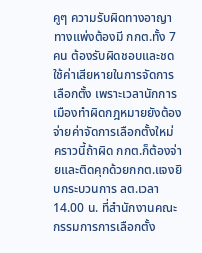คูๆ ความรับผิดทางอาญา ทางแพ่งต้องมี กกต.ทั้ง 7 คน ต้องรับผิดชอบและชดใช้ค่าเสียหายในการจัดการเลือกตั้ง เพราะเวลานักการเมืองทำผิดกฎหมายยังต้องจ่ายค่าจัดการเลือกตั้งใหม่ คราวนี้ถ้าผิด กกต.ก็ต้องจ่ายและติดคุกด้วยกกต.แจงยิบกระบวนการ ลต.เวลา 14.00 น. ที่สำนักงานคณะกรรมการการเลือกตั้ง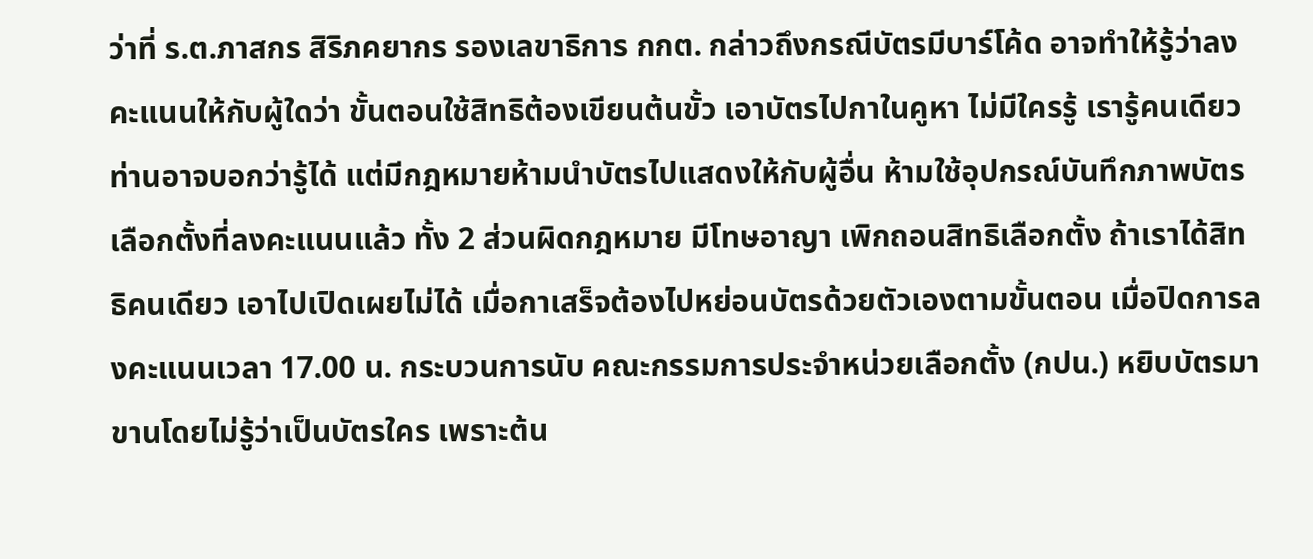ว่าที่ ร.ต.ภาสกร สิริภคยากร รองเลขาธิการ กกต. กล่าวถึงกรณีบัตรมีบาร์โค้ด อาจทำให้รู้ว่าลงคะแนนให้กับผู้ใดว่า ขั้นตอนใช้สิทธิต้องเขียนต้นขั้ว เอาบัตรไปกาในคูหา ไม่มีใครรู้ เรารู้คนเดียว ท่านอาจบอกว่ารู้ได้ แต่มีกฎหมายห้ามนำบัตรไปแสดงให้กับผู้อื่น ห้ามใช้อุปกรณ์บันทึกภาพบัตรเลือกตั้งที่ลงคะแนนแล้ว ทั้ง 2 ส่วนผิดกฎหมาย มีโทษอาญา เพิกถอนสิทธิเลือกตั้ง ถ้าเราได้สิทธิคนเดียว เอาไปเปิดเผยไม่ได้ เมื่อกาเสร็จต้องไปหย่อนบัตรด้วยตัวเองตามขั้นตอน เมื่อปิดการลงคะแนนเวลา 17.00 น. กระบวนการนับ คณะกรรมการประจำหน่วยเลือกตั้ง (กปน.) หยิบบัตรมาขานโดยไม่รู้ว่าเป็นบัตรใคร เพราะต้น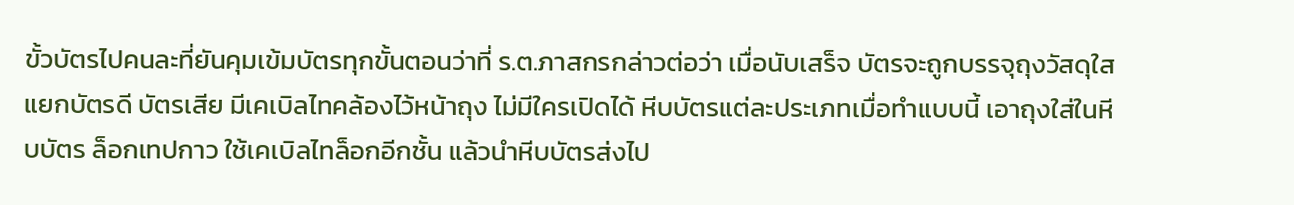ขั้วบัตรไปคนละที่ยันคุมเข้มบัตรทุกขั้นตอนว่าที่ ร.ต.ภาสกรกล่าวต่อว่า เมื่อนับเสร็จ บัตรจะถูกบรรจุถุงวัสดุใส แยกบัตรดี บัตรเสีย มีเคเบิลไทคล้องไว้หน้าถุง ไม่มีใครเปิดได้ หีบบัตรแต่ละประเภทเมื่อทำแบบนี้ เอาถุงใส่ในหีบบัตร ล็อกเทปกาว ใช้เคเบิลไทล็อกอีกชั้น แล้วนำหีบบัตรส่งไป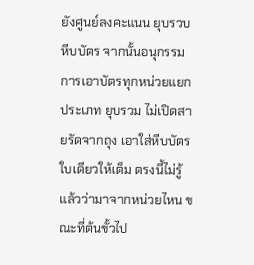ยังศูนย์ลงคะแนน ยุบรวบหีบบัตร จากนั้นอนุกรรมการเอาบัตรทุกหน่วยแยกประเภท ยุบรวม ไม่เปิดสายรัดจากถุง เอาใส่หีบบัตรใบเดียวให้เต็ม ตรงนี้ไม่รู้แล้วว่ามาจากหน่วยไหน ขณะที่ต้นขั้วไป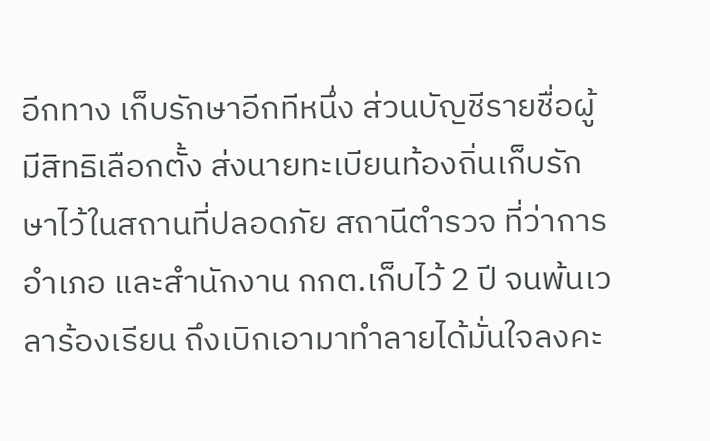อีกทาง เก็บรักษาอีกทีหนึ่ง ส่วนบัญชีรายชื่อผู้มีสิทธิเลือกตั้ง ส่งนายทะเบียนท้องถิ่นเก็บรักษาไว้ในสถานที่ปลอดภัย สถานีตำรวจ ที่ว่าการอำเภอ และสำนักงาน กกต.เก็บไว้ 2 ปี จนพ้นเวลาร้องเรียน ถึงเบิกเอามาทำลายได้มั่นใจลงคะ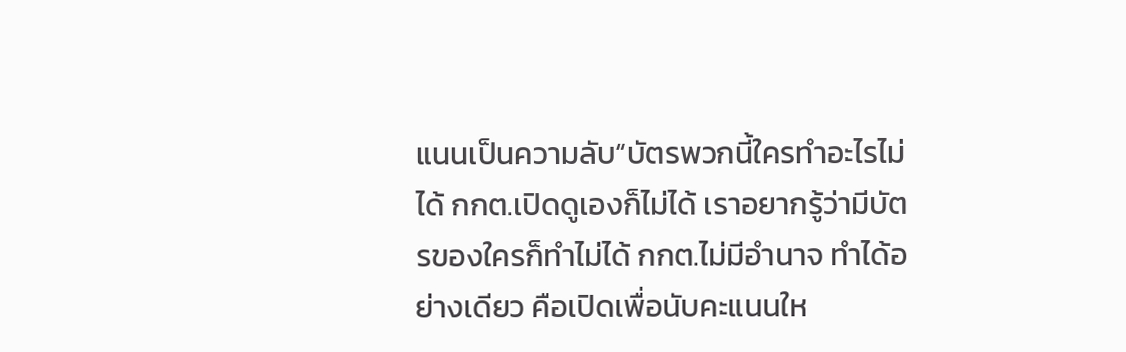แนนเป็นความลับ“บัตรพวกนี้ใครทำอะไรไม่ได้ กกต.เปิดดูเองก็ไม่ได้ เราอยากรู้ว่ามีบัตรของใครก็ทำไม่ได้ กกต.ไม่มีอำนาจ ทำได้อย่างเดียว คือเปิดเพื่อนับคะแนนให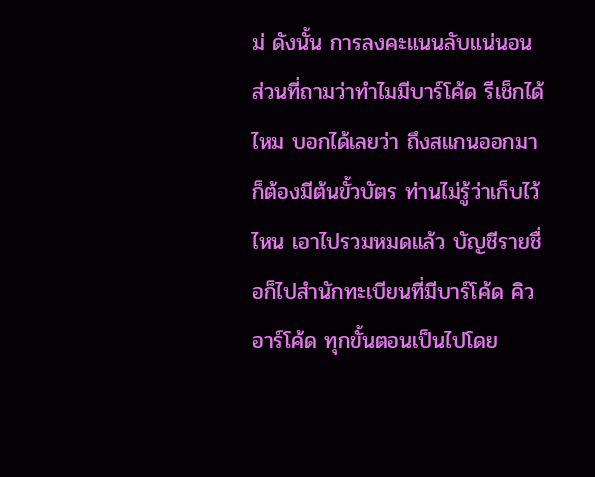ม่ ดังนั้น การลงคะแนนลับแน่นอน ส่วนที่ถามว่าทำไมมีบาร์โค้ด รีเช็กได้ไหม บอกได้เลยว่า ถึงสแกนออกมา ก็ต้องมีต้นขั้วบัตร ท่านไม่รู้ว่าเก็บไว้ไหน เอาไปรวมหมดแล้ว บัญชีรายชื่อก็ไปสำนักทะเบียนที่มีบาร์โค้ด คิวอาร์โค้ด ทุกขั้นตอนเป็นไปโดย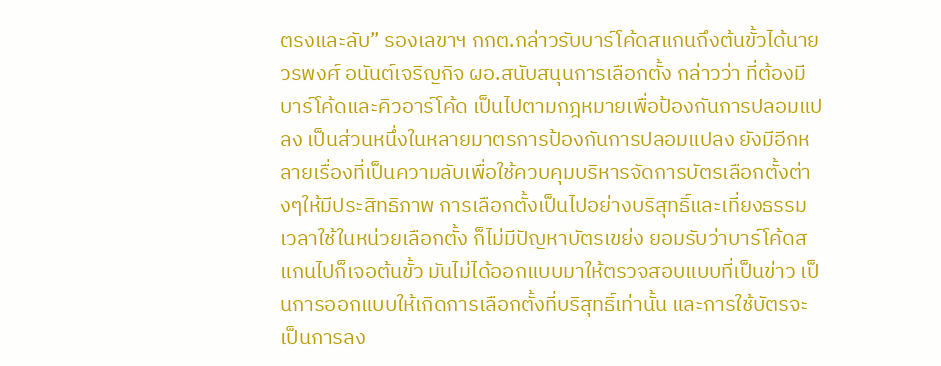ตรงและลับ” รองเลขาฯ กกต.กล่าวรับบาร์โค้ดสแกนถึงต้นขั้วได้นายวรพงศ์ อนันต์เจริญกิจ ผอ.สนับสนุนการเลือกตั้ง กล่าวว่า ที่ต้องมีบาร์โค้ดและคิวอาร์โค้ด เป็นไปตามกฎหมายเพื่อป้องกันการปลอมแปลง เป็นส่วนหนึ่งในหลายมาตรการป้องกันการปลอมแปลง ยังมีอีกหลายเรื่องที่เป็นความลับเพื่อใช้ควบคุมบริหารจัดการบัตรเลือกตั้งต่างๆให้มีประสิทธิภาพ การเลือกตั้งเป็นไปอย่างบริสุทธิ์และเที่ยงธรรม เวลาใช้ในหน่วยเลือกตั้ง ก็ไม่มีปัญหาบัตรเขย่ง ยอมรับว่าบาร์โค้ดสแกนไปก็เจอต้นขั้ว มันไม่ได้ออกแบบมาให้ตรวจสอบแบบที่เป็นข่าว เป็นการออกแบบให้เกิดการเลือกตั้งที่บริสุทธิ์เท่านั้น และการใช้บัตรจะเป็นการลง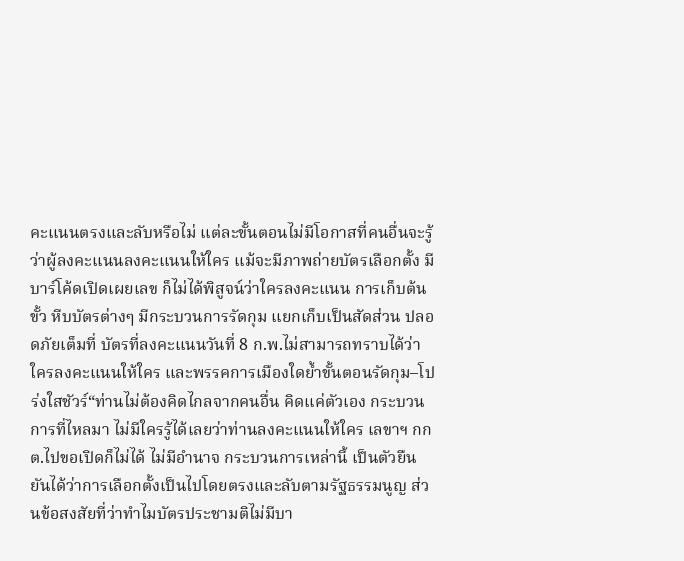คะแนนตรงและลับหรือไม่ แต่ละขั้นตอนไม่มีโอกาสที่คนอื่นจะรู้ว่าผู้ลงคะแนนลงคะแนนให้ใคร แม้จะมีภาพถ่ายบัตรเลือกตั้ง มีบาร์โค้ดเปิดเผยเลข ก็ไม่ได้พิสูจน์ว่าใครลงคะแนน การเก็บต้นขั้ว หีบบัตรต่างๆ มีกระบวนการรัดกุม แยกเก็บเป็นสัดส่วน ปลอดภัยเต็มที่ บัตรที่ลงคะแนนวันที่ 8 ก.พ.ไม่สามารถทราบได้ว่าใครลงคะแนนให้ใคร และพรรคการเมืองใดย้ำขั้นตอนรัดกุม–โปร่งใสชัวร์“ท่านไม่ต้องคิดไกลจากคนอื่น คิดแค่ตัวเอง กระบวนการที่ไหลมา ไม่มีใครรู้ได้เลยว่าท่านลงคะแนนให้ใคร เลขาฯ กกต.ไปขอเปิดก็ไม่ได้ ไม่มีอำนาจ กระบวนการเหล่านี้ เป็นตัวยืนยันได้ว่าการเลือกตั้งเป็นไปโดยตรงและลับตามรัฐธรรมนูญ ส่วนข้อสงสัยที่ว่าทำไมบัตรประชามติไม่มีบา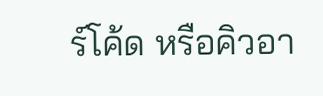ร์โค้ด หรือคิวอา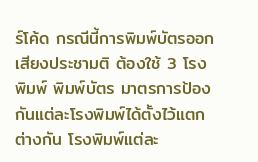ร์โค้ด กรณีนี้การพิมพ์บัตรออกเสียงประชามติ ต้องใช้ 3 โรงพิมพ์ พิมพ์บัตร มาตรการป้องกันแต่ละโรงพิมพ์ได้ตั้งไว้แตกต่างกัน โรงพิมพ์แต่ละ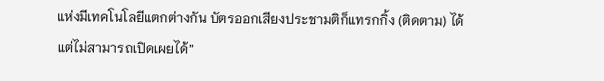แห่งมีเทคโนโลยีแตกต่างกัน บัตรออกเสียงประชามติก็แทรกกิ้ง (ติดตาม) ได้ แต่ไม่สามารถเปิดเผยได้”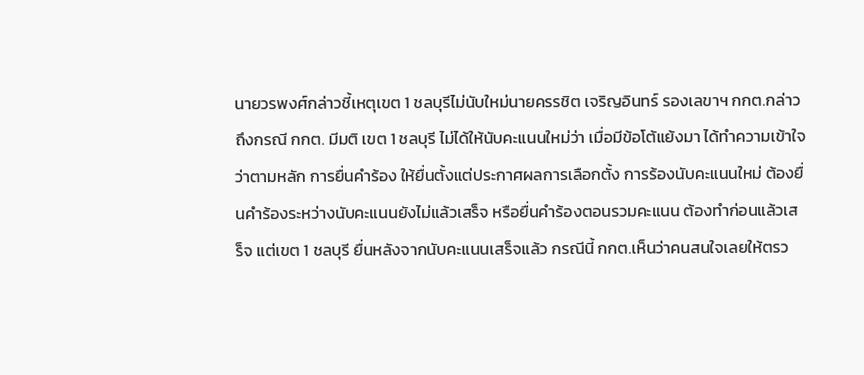นายวรพงศ์กล่าวชี้เหตุเขต 1 ชลบุรีไม่นับใหม่นายครรชิต เจริญอินทร์ รองเลขาฯ กกต.กล่าวถึงกรณี กกต. มีมติ เขต 1 ชลบุรี ไม่ได้ให้นับคะแนนใหม่ว่า เมื่อมีข้อโต้แย้งมา ได้ทำความเข้าใจว่าตามหลัก การยื่นคำร้อง ให้ยื่นตั้งแต่ประกาศผลการเลือกตั้ง การร้องนับคะแนนใหม่ ต้องยื่นคำร้องระหว่างนับคะแนนยังไม่แล้วเสร็จ หรือยื่นคำร้องตอนรวมคะแนน ต้องทำก่อนแล้วเสร็จ แต่เขต 1 ชลบุรี ยื่นหลังจากนับคะแนนเสร็จแล้ว กรณีนี้ กกต.เห็นว่าคนสนใจเลยให้ตรว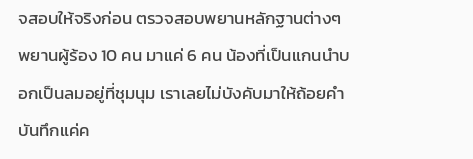จสอบให้จริงก่อน ตรวจสอบพยานหลักฐานต่างๆ พยานผู้ร้อง 10 คน มาแค่ 6 คน น้องที่เป็นแกนนำบอกเป็นลมอยู่ที่ชุมนุม เราเลยไม่บังคับมาให้ถ้อยคำ บันทึกแค่ค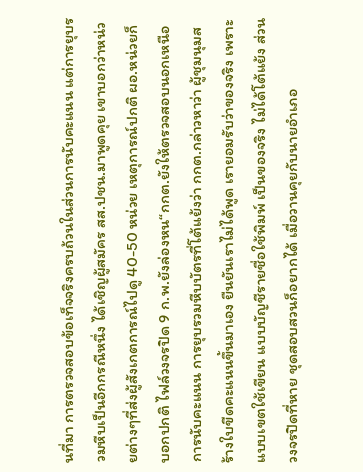นที่มา การตรวจสอบข้อเท็จจริงครบถ้วนในส่วนการนับคะแนน แต่การยุบรวมหีบเป็นอีกกรณีหนึ่ง ได้เชิญผู้สมัคร สส.ปชน.มาพูดคุย เขาบอกว่าหน่วยต่างๆที่ส่งผู้สังเกตการณ์ไปดู 40-50 หน่วย เหตุการณ์ปกติ ผอ.หน่วยก็บอกปกติ ไฟล์วงจรปิด 9 ก.พ.ยังล่องหน“กกต.ยังให้ตรวจสอบนอกเหนือการนับคะแนน การยุบรวมหีบบัตรที่โต้แย้งว่า กกต.กล่าวหาว่า ผู้ชุมนุมสร้างใบขีดคะแนนขึ้นมาเอง ยืนยันเราไม่ได้พูด เรายอมรับว่าของจริง เพราะแบบเขตใช้เขียน แบบบัญชีรายชื่อใช้พิมพ์ เป็นของจริง ไม่ได้โต้แย้ง ส่วนวงจรปิดที่หาย ชุดสอบสวนก็อยากได้ เมื่อวานคุยกับนายอำเภอ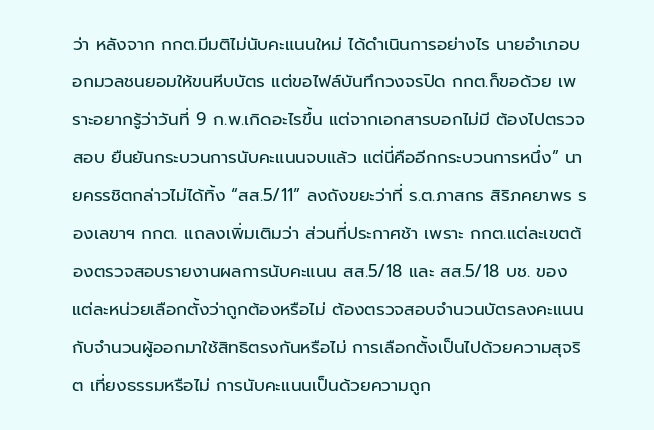ว่า หลังจาก กกต.มีมติไม่นับคะแนนใหม่ ได้ดำเนินการอย่างไร นายอำเภอบอกมวลชนยอมให้ขนหีบบัตร แต่ขอไฟล์บันทึกวงจรปิด กกต.ก็ขอด้วย เพราะอยากรู้ว่าวันที่ 9 ก.พ.เกิดอะไรขึ้น แต่จากเอกสารบอกไม่มี ต้องไปตรวจสอบ ยืนยันกระบวนการนับคะแนนจบแล้ว แต่นี่คืออีกกระบวนการหนึ่ง” นายครรชิตกล่าวไม่ได้ทิ้ง “สส.5/11” ลงถังขยะว่าที่ ร.ต.ภาสกร สิริภคยาพร รองเลขาฯ กกต. แถลงเพิ่มเติมว่า ส่วนที่ประกาศช้า เพราะ กกต.แต่ละเขตต้องตรวจสอบรายงานผลการนับคะแนน สส.5/18 และ สส.5/18 บช. ของแต่ละหน่วยเลือกตั้งว่าถูกต้องหรือไม่ ต้องตรวจสอบจำนวนบัตรลงคะแนนกับจำนวนผู้ออกมาใช้สิทธิตรงกันหรือไม่ การเลือกตั้งเป็นไปด้วยความสุจริต เที่ยงธรรมหรือไม่ การนับคะแนนเป็นด้วยความถูก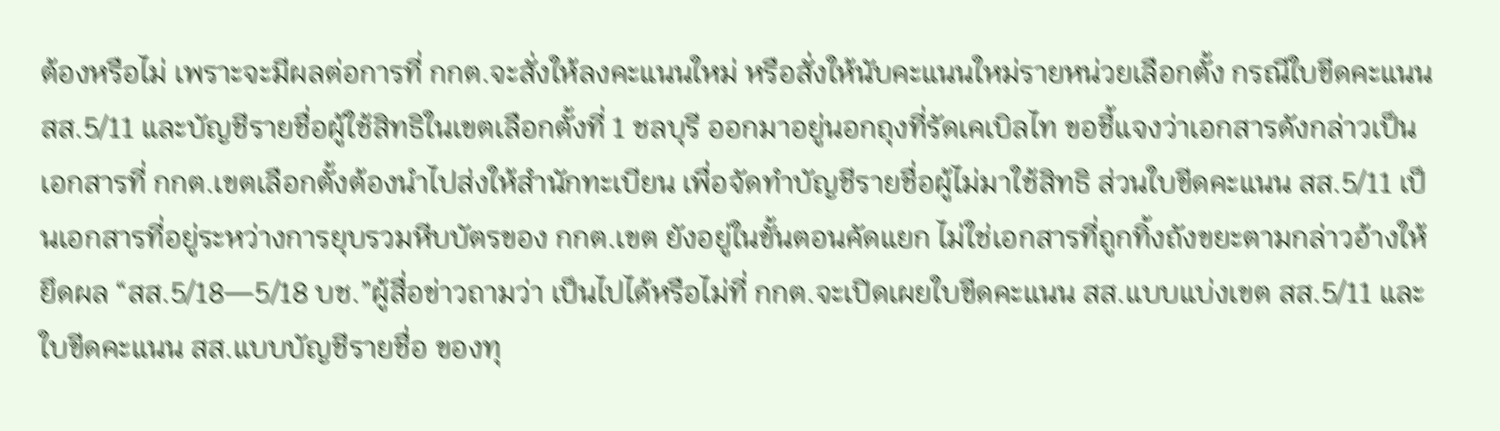ต้องหรือไม่ เพราะจะมีผลต่อการที่ กกต.จะสั่งให้ลงคะแนนใหม่ หรือสั่งให้นับคะแนนใหม่รายหน่วยเลือกตั้ง กรณีใบขีดคะแนน สส.5/11 และบัญชีรายชื่อผู้ใช้สิทธิในเขตเลือกตั้งที่ 1 ชลบุรี ออกมาอยู่นอกถุงที่รัดเคเบิลไท ขอชี้แจงว่าเอกสารดังกล่าวเป็นเอกสารที่ กกต.เขตเลือกตั้งต้องนำไปส่งให้สำนักทะเบียน เพื่อจัดทำบัญชีรายชื่อผู้ไม่มาใช้สิทธิ ส่วนใบขีดคะแนน สส.5/11 เป็นเอกสารที่อยู่ระหว่างการยุบรวมหีบบัตรของ กกต.เขต ยังอยู่ในขั้นตอนคัดแยก ไม่ใช่เอกสารที่ถูกทิ้งถังขยะตามกล่าวอ้างให้ยึดผล “สส.5/18—5/18 บช.”ผู้สื่อข่าวถามว่า เป็นไปได้หรือไม่ที่ กกต.จะเปิดเผยใบขีดคะแนน สส.แบบแบ่งเขต สส.5/11 และใบขีดคะแนน สส.แบบบัญชีรายชื่อ ของทุ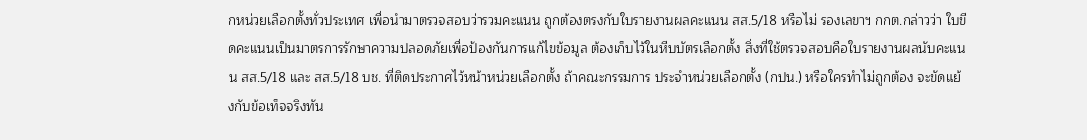กหน่วยเลือกตั้งทั่วประเทศ เพื่อนำมาตรวจสอบว่ารวมคะแนน ถูกต้องตรงกับใบรายงานผลคะแนน สส.5/18 หรือไม่ รองเลขาฯ กกต.กล่าวว่า ใบขีดคะแนนเป็นมาตรการรักษาความปลอดภัยเพื่อป้องกันการแก้ไขข้อมูล ต้องเก็บไว้ในหีบบัตรเลือกตั้ง สิ่งที่ใช้ตรวจสอบคือใบรายงานผลนับคะแนน สส.5/18 และ สส.5/18 บช. ที่ติดประกาศไว้หน้าหน่วยเลือกตั้ง ถ้าคณะกรรมการ ประจำหน่วยเลือกตั้ง (กปน.) หรือใครทำไม่ถูกต้อง จะขัดแย้งกับข้อเท็จจริงทัน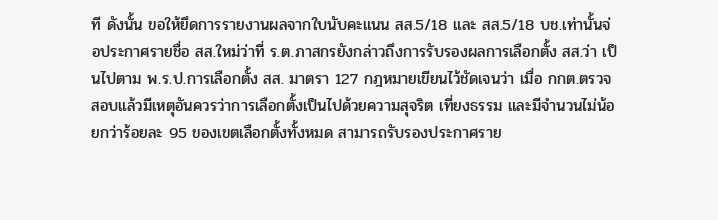ที ดังนั้น ขอให้ยึดการรายงานผลจากใบนับคะแนน สส.5/18 และ สส.5/18 บช.เท่านั้นจ่อประกาศรายชื่อ สส.ใหม่ว่าที่ ร.ต.ภาสกรยังกล่าวถึงการรับรองผลการเลือกตั้ง สส.ว่า เป็นไปตาม พ.ร.ป.การเลือกตั้ง สส. มาตรา 127 กฎหมายเขียนไว้ชัดเจนว่า เมื่อ กกต.ตรวจสอบแล้วมีเหตุอันควรว่าการเลือกตั้งเป็นไปด้วยความสุจริต เที่ยงธรรม และมีจำนวนไม่น้อยกว่าร้อยละ 95 ของเขตเลือกตั้งทั้งหมด สามารถรับรองประกาศราย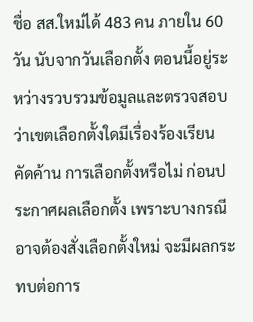ชื่อ สส.ใหม่ได้ 483 คน ภายใน 60 วัน นับจากวันเลือกตั้ง ตอนนี้อยู่ระหว่างรวบรวมข้อมูลและตรวจสอบว่าเขตเลือกตั้งใดมีเรื่องร้องเรียน คัดค้าน การเลือกตั้งหรือไม่ ก่อนประกาศผลเลือกตั้ง เพราะบางกรณีอาจต้องสั่งเลือกตั้งใหม่ จะมีผลกระทบต่อการ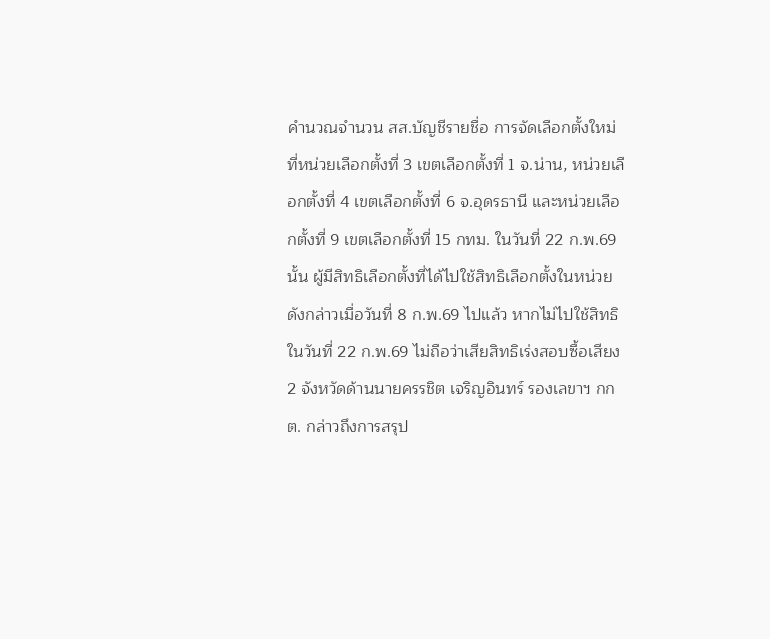คำนวณจำนวน สส.บัญชีรายชื่อ การจัดเลือกตั้งใหม่ที่หน่วยเลือกตั้งที่ 3 เขตเลือกตั้งที่ 1 จ.น่าน, หน่วยเลือกตั้งที่ 4 เขตเลือกตั้งที่ 6 จ.อุดรธานี และหน่วยเลือกตั้งที่ 9 เขตเลือกตั้งที่ 15 กทม. ในวันที่ 22 ก.พ.69 นั้น ผู้มีสิทธิเลือกตั้งที่ได้ไปใช้สิทธิเลือกตั้งในหน่วยดังกล่าวเมื่อวันที่ 8 ก.พ.69 ไปแล้ว หากไม่ไปใช้สิทธิในวันที่ 22 ก.พ.69 ไม่ถือว่าเสียสิทธิเร่งสอบซื้อเสียง 2 จังหวัดด้านนายครรชิต เจริญอินทร์ รองเลขาฯ กกต. กล่าวถึงการสรุป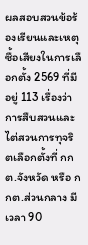ผลสอบสวนข้อร้องเรียนและเหตุซื้อเสียงในการเลือกตั้ง 2569 ที่มีอยู่ 113 เรื่องว่า การสืบสวนและไต่สวนการทุจริตเลือกตั้งที่ กกต.จังหวัด หรือ กกต.ส่วนกลาง มีเวลา 90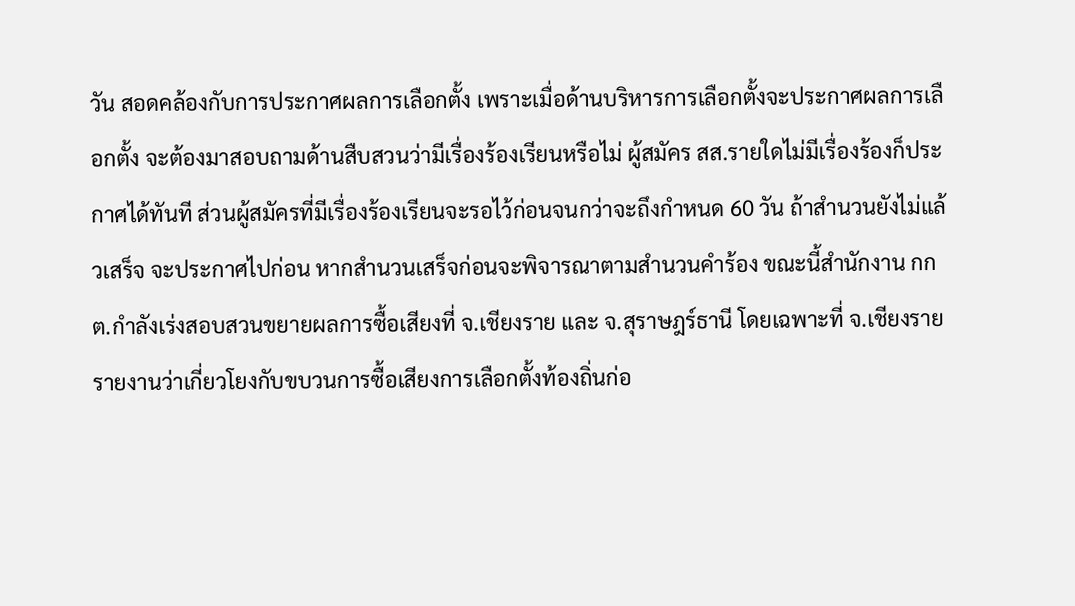วัน สอดคล้องกับการประกาศผลการเลือกตั้ง เพราะเมื่อด้านบริหารการเลือกตั้งจะประกาศผลการเลือกตั้ง จะต้องมาสอบถามด้านสืบสวนว่ามีเรื่องร้องเรียนหรือไม่ ผู้สมัคร สส.รายใดไม่มีเรื่องร้องก็ประกาศได้ทันที ส่วนผู้สมัครที่มีเรื่องร้องเรียนจะรอไว้ก่อนจนกว่าจะถึงกำหนด 60 วัน ถ้าสำนวนยังไม่แล้วเสร็จ จะประกาศไปก่อน หากสำนวนเสร็จก่อนจะพิจารณาตามสำนวนคำร้อง ขณะนี้สำนักงาน กกต.กำลังเร่งสอบสวนขยายผลการซื้อเสียงที่ จ.เชียงราย และ จ.สุราษฎร์ธานี โดยเฉพาะที่ จ.เชียงราย รายงานว่าเกี่ยวโยงกับขบวนการซื้อเสียงการเลือกตั้งท้องถิ่นก่อ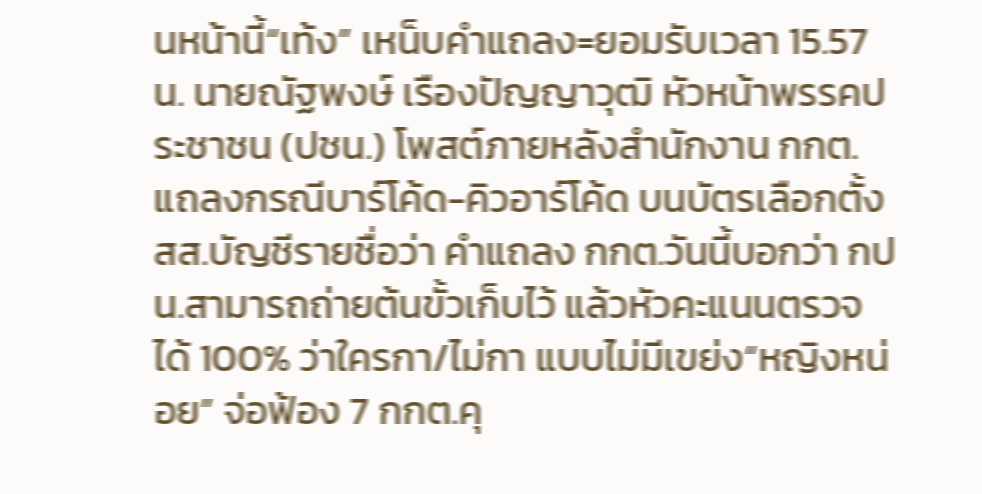นหน้านี้“เท้ง” เหน็บคำแถลง=ยอมรับเวลา 15.57 น. นายณัฐพงษ์ เรืองปัญญาวุฒิ หัวหน้าพรรคประชาชน (ปชน.) โพสต์ภายหลังสำนักงาน กกต.แถลงกรณีบาร์โค้ด-คิวอาร์โค้ด บนบัตรเลือกตั้ง สส.บัญชีรายชื่อว่า คำแถลง กกต.วันนี้บอกว่า กปน.สามารถถ่ายต้นขั้วเก็บไว้ แล้วหัวคะแนนตรวจได้ 100% ว่าใครกา/ไม่กา แบบไม่มีเขย่ง“หญิงหน่อย” จ่อฟ้อง 7 กกต.คุ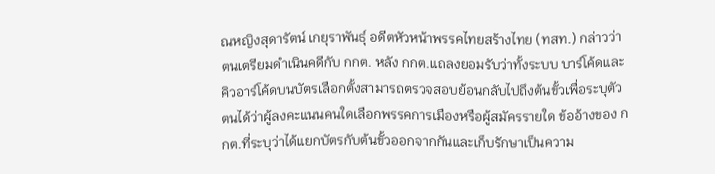ณหญิงสุดารัตน์ เกยุราพันธุ์ อดีตหัวหน้าพรรคไทยสร้างไทย (ทสท.) กล่าวว่า ตนเตรียมดำเนินคดีกับ กกต. หลัง กกต.แถลงยอมรับว่าทั้งระบบ บาร์โค้ดและคิวอาร์โค้ดบนบัตรเลือกตั้งสามารถตรวจสอบย้อนกลับไปถึงต้นขั้วเพื่อระบุตัวตนได้ว่าผู้ลงคะแนนคนใดเลือกพรรคการเมืองหรือผู้สมัครรายใด ข้ออ้างของ กกต.ที่ระบุว่าได้แยกบัตรกับต้นขั้วออกจากกันและเก็บรักษาเป็นความ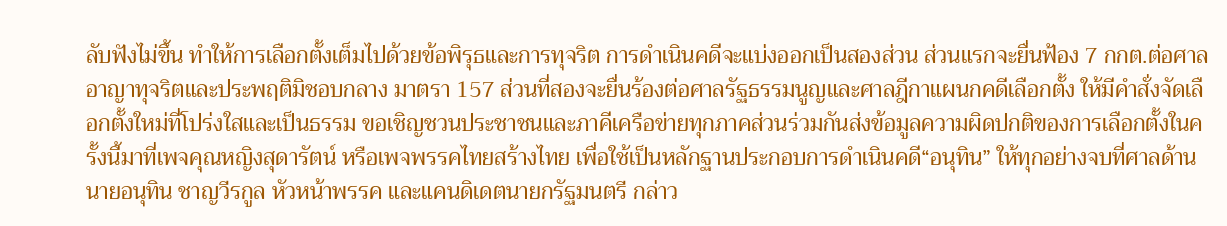ลับฟังไม่ขึ้น ทำให้การเลือกตั้งเต็มไปด้วยข้อพิรุธและการทุจริต การดำเนินคดีจะแบ่งออกเป็นสองส่วน ส่วนแรกจะยื่นฟ้อง 7 กกต.ต่อศาลอาญาทุจริตและประพฤติมิชอบกลาง มาตรา 157 ส่วนที่สองจะยื่นร้องต่อศาลรัฐธรรมนูญและศาลฎีกาแผนกคดีเลือกตั้ง ให้มีคำสั่งจัดเลือกตั้งใหม่ที่โปร่งใสและเป็นธรรม ขอเชิญชวนประชาชนและภาคีเครือข่ายทุกภาคส่วนร่วมกันส่งข้อมูลความผิดปกติของการเลือกตั้งในครั้งนี้มาที่เพจคุณหญิงสุดารัตน์ หรือเพจพรรคไทยสร้างไทย เพื่อใช้เป็นหลักฐานประกอบการดำเนินคดี“อนุทิน” ให้ทุกอย่างจบที่ศาลด้านนายอนุทิน ชาญวีรกูล หัวหน้าพรรค และแคนดิเดตนายกรัฐมนตรี กล่าว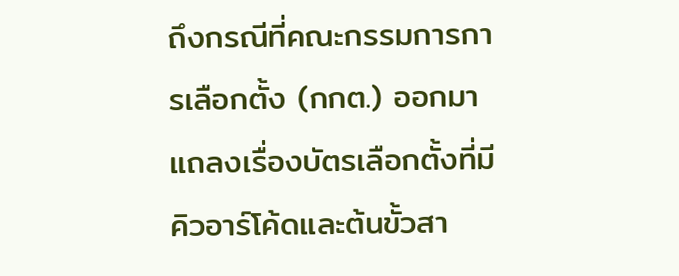ถึงกรณีที่คณะกรรมการการเลือกตั้ง (กกต.) ออกมาแถลงเรื่องบัตรเลือกตั้งที่มีคิวอาร์โค้ดและต้นขั้วสา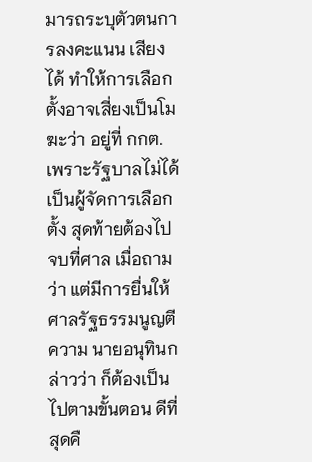มารถระบุตัวตนการลงคะแนน เสียงได้ ทำให้การเลือกตั้งอาจเสี่ยงเป็นโมฆะว่า อยู่ที่ กกต. เพราะรัฐบาลไม่ได้เป็นผู้จัดการเลือกตั้ง สุดท้ายต้องไปจบที่ศาล เมื่อถามว่า แต่มีการยื่นให้ศาลรัฐธรรมนูญตีความ นายอนุทินกล่าวว่า ก็ต้องเป็นไปตามขั้นตอน ดีที่สุดคื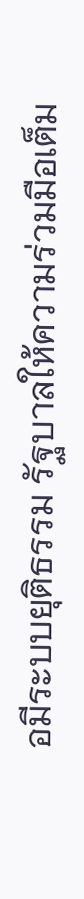อมีระบบยุติธรรม รัฐบาลให้ความร่วมมือเต็ม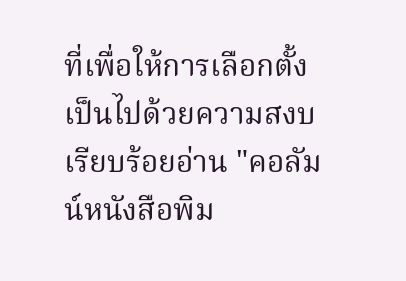ที่เพื่อให้การเลือกตั้งเป็นไปด้วยความสงบเรียบร้อยอ่าน "คอลัมน์หนังสือพิม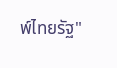พ์ไทยรัฐ"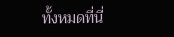ทั้งหมดที่นี่